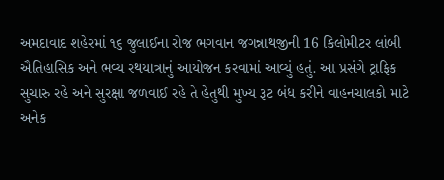અમદાવાદ શહેરમાં ૧૬ જુલાઈના રોજ ભગવાન જગન્નાથજીની 16 કિલોમીટર લાંબી ઐતિહાસિક અને ભવ્ય રથયાત્રાનું આયોજન કરવામાં આવ્યું હતું. આ પ્રસંગે ટ્રાફિક સુચારુ રહે અને સુરક્ષા જળવાઈ રહે તે હેતુથી મુખ્ય રૂટ બંધ કરીને વાહનચાલકો માટે અનેક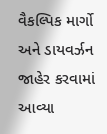વૈકલ્પિક માર્ગો અને ડાયવર્ઝન જાહેર કરવામાં આવ્યા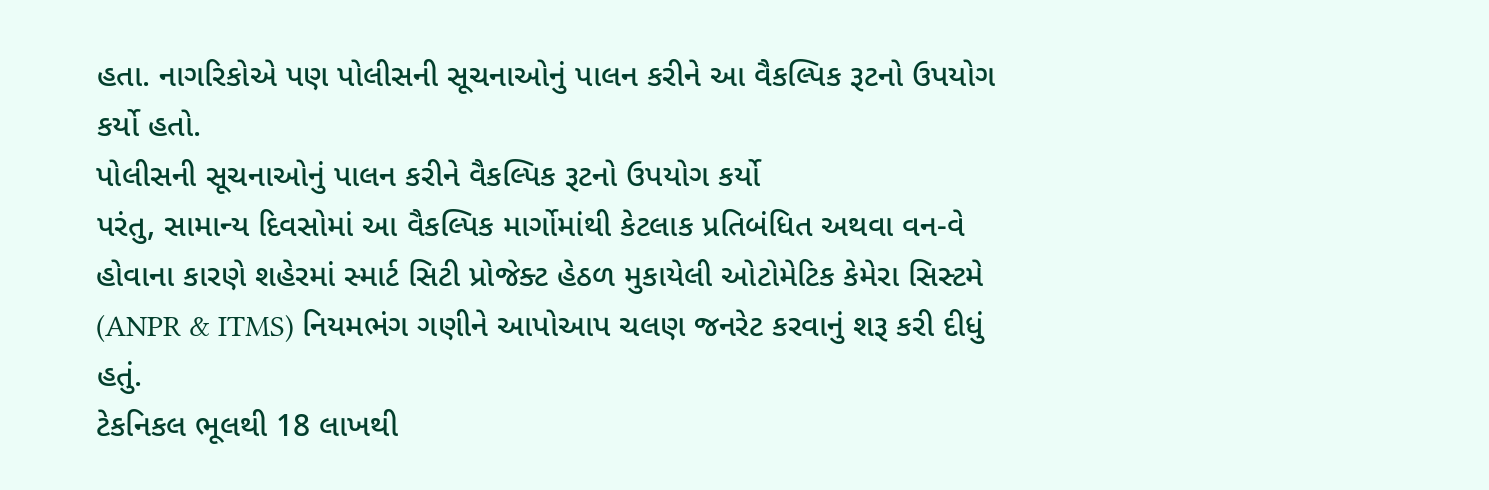હતા. નાગરિકોએ પણ પોલીસની સૂચનાઓનું પાલન કરીને આ વૈકલ્પિક રૂટનો ઉપયોગ કર્યો હતો.
પોલીસની સૂચનાઓનું પાલન કરીને વૈકલ્પિક રૂટનો ઉપયોગ કર્યો
પરંતુ, સામાન્ય દિવસોમાં આ વૈકલ્પિક માર્ગોમાંથી કેટલાક પ્રતિબંધિત અથવા વન-વે હોવાના કારણે શહેરમાં સ્માર્ટ સિટી પ્રોજેક્ટ હેઠળ મુકાયેલી ઓટોમેટિક કેમેરા સિસ્ટમે (ANPR & ITMS) નિયમભંગ ગણીને આપોઆપ ચલણ જનરેટ કરવાનું શરૂ કરી દીધું હતું.
ટેકનિકલ ભૂલથી 18 લાખથી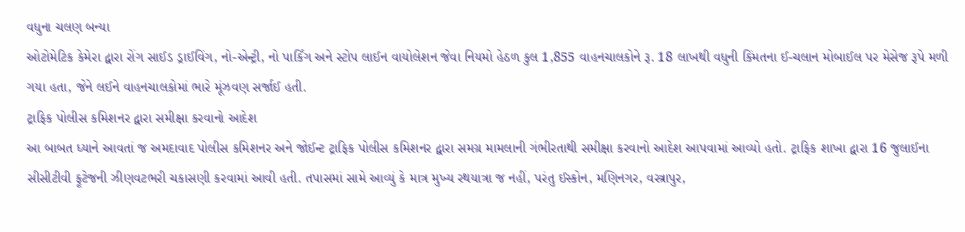વધુના ચલણ બન્યા
ઓટોમેટિક કેમેરા દ્વારા રોંગ સાઈડ ડ્રાઈવિંગ, નો-એન્ટ્રી, નો પાર્કિંગ અને સ્ટોપ લાઈન વાયોલેશન જેવા નિયમો હેઠળ કુલ 1,855 વાહનચાલકોને રૂ. 18 લાખથી વધુની કિંમતના ઈ-ચલાન મોબાઈલ પર મેસેજ રૂપે મળી ગયા હતા, જેને લઈને વાહનચાલકોમાં ભારે મૂંઝવણ સર્જાઈ હતી.
ટ્રાફિક પોલીસ કમિશનર દ્વારા સમીક્ષા કરવાનો આદેશ
આ બાબત ધ્યાને આવતાં જ અમદાવાદ પોલીસ કમિશનર અને જોઈન્ટ ટ્રાફિક પોલીસ કમિશનર દ્વારા સમગ્ર મામલાની ગંભીરતાથી સમીક્ષા કરવાનો આદેશ આપવામાં આવ્યો હતો. ટ્રાફિક શાખા દ્વારા 16 જુલાઈના સીસીટીવી ફૂટેજની ઝીણવટભરી ચકાસણી કરવામાં આવી હતી. તપાસમાં સામે આવ્યું કે માત્ર મુખ્ય રથયાત્રા જ નહીં, પરંતુ ઈસ્કોન, મણિનગર, વસ્ત્રાપુર,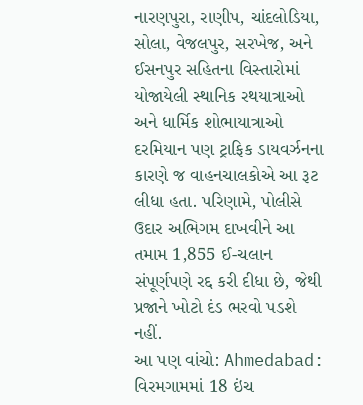નારણપુરા, રાણીપ, ચાંદલોડિયા, સોલા, વેજલપુર, સરખેજ, અને ઈસનપુર સહિતના વિસ્તારોમાં યોજાયેલી સ્થાનિક રથયાત્રાઓ અને ધાર્મિક શોભાયાત્રાઓ દરમિયાન પણ ટ્રાફિક ડાયવર્ઝનના કારણે જ વાહનચાલકોએ આ રૂટ લીધા હતા. પરિણામે, પોલીસે ઉદાર અભિગમ દાખવીને આ તમામ 1,855 ઈ-ચલાન સંપૂર્ણપણે રદ્દ કરી દીધા છે, જેથી પ્રજાને ખોટો દંડ ભરવો પડશે નહીં.
આ પણ વાંચો: Ahmedabad: વિરમગામમાં 18 ઇંચ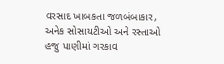વરસાદ ખાબકતા જળબંબાકાર, અનેક સોસાયટીઓ અને રસ્તાઓ હજુ પાણીમાં ગરકાવ